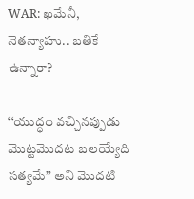WAR: ఖమేనీ, నెతన్యాహు.. బతికే ఉన్నారా?

‘‘యుద్ధం వచ్చినప్పుడు మొట్టమొదట బలయ్యేది సత్యమే’’ అని మొదటి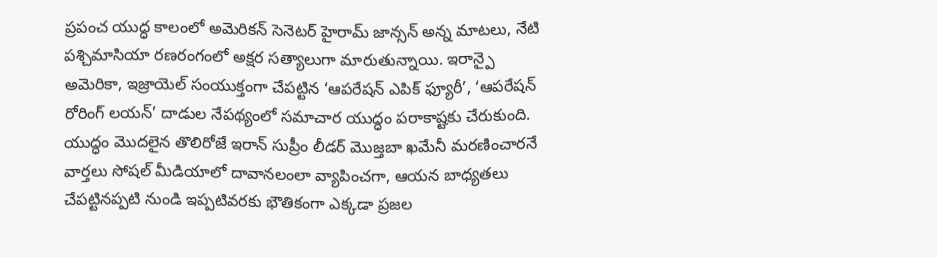ప్రపంచ యుద్ధ కాలంలో అమెరికన్ సెనెటర్ హైరామ్ జాన్సన్ అన్న మాటలు, నేటి పశ్చిమాసియా రణరంగంలో అక్షర సత్యాలుగా మారుతున్నాయి. ఇరాన్పై అమెరికా, ఇజ్రాయెల్ సంయుక్తంగా చేపట్టిన ‘ఆపరేషన్ ఎపిక్ ఫ్యూరీ’, ‘ఆపరేషన్ రోరింగ్ లయన్’ దాడుల నేపథ్యంలో సమాచార యుద్ధం పరాకాష్టకు చేరుకుంది. యుద్ధం మొదలైన తొలిరోజే ఇరాన్ సుప్రీం లీడర్ మొజ్తబా ఖమేనీ మరణించారనే వార్తలు సోషల్ మీడియాలో దావానలంలా వ్యాపించగా, ఆయన బాధ్యతలు చేపట్టినప్పటి నుండి ఇప్పటివరకు భౌతికంగా ఎక్కడా ప్రజల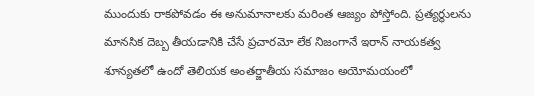ముందుకు రాకపోవడం ఈ అనుమానాలకు మరింత ఆజ్యం పోస్తోంది. ప్రత్యర్థులను మానసిక దెబ్బ తీయడానికి చేసే ప్రచారమో లేక నిజంగానే ఇరాన్ నాయకత్వ శూన్యతలో ఉందో తెలియక అంతర్జాతీయ సమాజం అయోమయంలో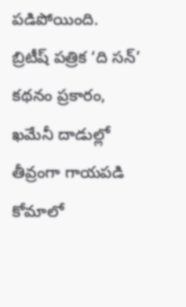పడిపోయింది.
బ్రిటీష్ పత్రిక ‘ది సన్’ కథనం ప్రకారం, ఖమేనీ దాడుల్లో తీవ్రంగా గాయపడి కోమాలో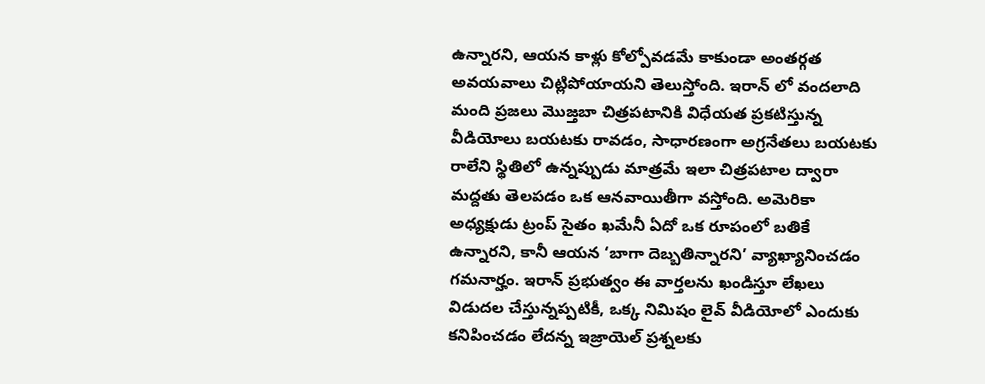ఉన్నారని, ఆయన కాళ్లు కోల్పోవడమే కాకుండా అంతర్గత అవయవాలు చిట్లిపోయాయని తెలుస్తోంది. ఇరాన్ లో వందలాది మంది ప్రజలు మొజ్తబా చిత్రపటానికి విధేయత ప్రకటిస్తున్న వీడియోలు బయటకు రావడం, సాధారణంగా అగ్రనేతలు బయటకు రాలేని స్థితిలో ఉన్నప్పుడు మాత్రమే ఇలా చిత్రపటాల ద్వారా మద్దతు తెలపడం ఒక ఆనవాయితీగా వస్తోంది. అమెరికా అధ్యక్షుడు ట్రంప్ సైతం ఖమేనీ ఏదో ఒక రూపంలో బతికే ఉన్నారని, కానీ ఆయన ‘బాగా దెబ్బతిన్నారని’ వ్యాఖ్యానించడం గమనార్హం. ఇరాన్ ప్రభుత్వం ఈ వార్తలను ఖండిస్తూ లేఖలు విడుదల చేస్తున్నప్పటికీ, ఒక్క నిమిషం లైవ్ వీడియోలో ఎందుకు కనిపించడం లేదన్న ఇజ్రాయెల్ ప్రశ్నలకు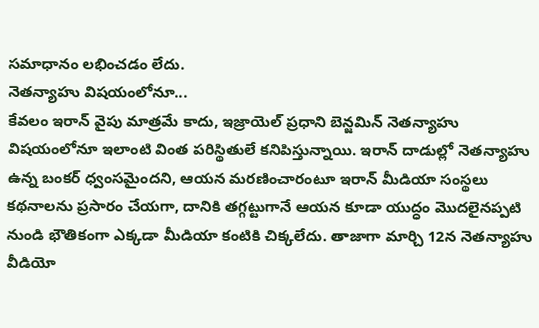సమాధానం లభించడం లేదు.
నెతన్యాహు విషయంలోనూ...
కేవలం ఇరాన్ వైపు మాత్రమే కాదు, ఇజ్రాయెల్ ప్రధాని బెన్జమిన్ నెతన్యాహు విషయంలోనూ ఇలాంటి వింత పరిస్థితులే కనిపిస్తున్నాయి. ఇరాన్ దాడుల్లో నెతన్యాహు ఉన్న బంకర్ ధ్వంసమైందని, ఆయన మరణించారంటూ ఇరాన్ మీడియా సంస్థలు కథనాలను ప్రసారం చేయగా, దానికి తగ్గట్టుగానే ఆయన కూడా యుద్ధం మొదలైనప్పటి నుండి భౌతికంగా ఎక్కడా మీడియా కంటికి చిక్కలేదు. తాజాగా మార్చి 12న నెతన్యాహు వీడియో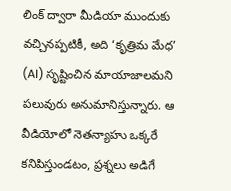లింక్ ద్వారా మీడియా ముందుకు వచ్చినప్పటికీ, అది ‘కృత్రిమ మేధ’ (AI) సృష్టించిన మాయాజాలమని పలువురు అనుమానిస్తున్నారు. ఆ వీడియోలో నెతన్యాహు ఒక్కరే కనిపిస్తుండటం, ప్రశ్నలు అడిగే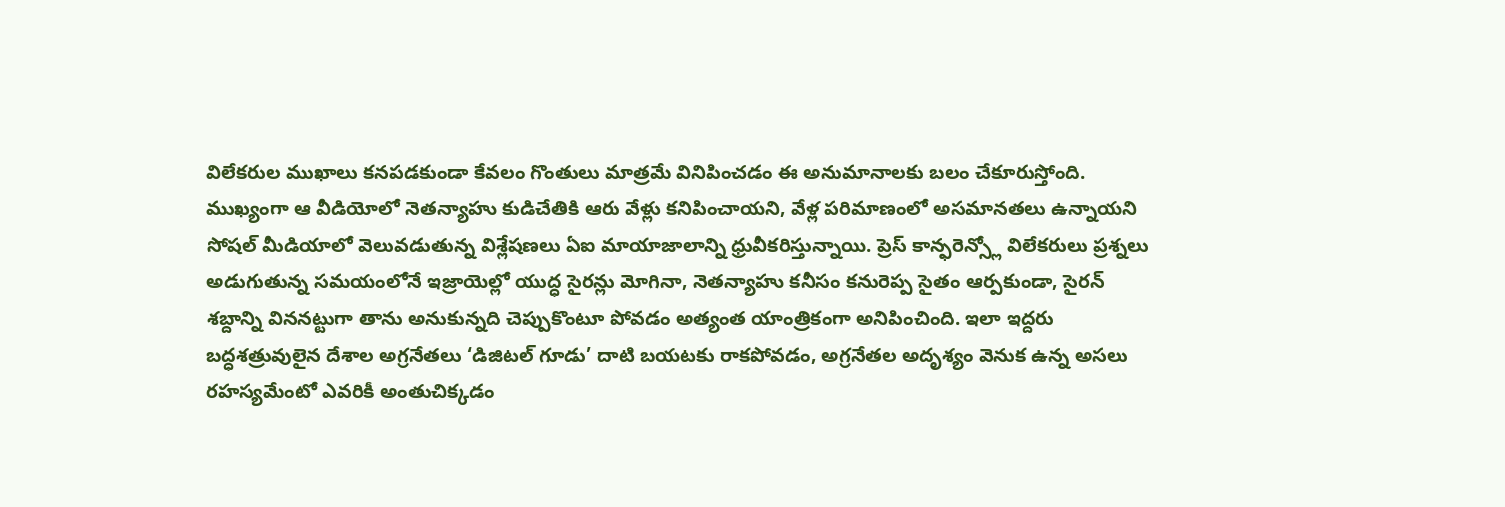విలేకరుల ముఖాలు కనపడకుండా కేవలం గొంతులు మాత్రమే వినిపించడం ఈ అనుమానాలకు బలం చేకూరుస్తోంది.
ముఖ్యంగా ఆ వీడియోలో నెతన్యాహు కుడిచేతికి ఆరు వేళ్లు కనిపించాయని, వేళ్ల పరిమాణంలో అసమానతలు ఉన్నాయని సోషల్ మీడియాలో వెలువడుతున్న విశ్లేషణలు ఏఐ మాయాజాలాన్ని ధ్రువీకరిస్తున్నాయి. ప్రెస్ కాన్ఫరెన్స్లో విలేకరులు ప్రశ్నలు అడుగుతున్న సమయంలోనే ఇజ్రాయెల్లో యుద్ధ సైరన్లు మోగినా, నెతన్యాహు కనీసం కనురెప్ప సైతం ఆర్పకుండా, సైరన్ శబ్దాన్ని విననట్టుగా తాను అనుకున్నది చెప్పుకొంటూ పోవడం అత్యంత యాంత్రికంగా అనిపించింది. ఇలా ఇద్దరు బద్ధశత్రువులైన దేశాల అగ్రనేతలు ‘డిజిటల్ గూడు’ దాటి బయటకు రాకపోవడం, అగ్రనేతల అదృశ్యం వెనుక ఉన్న అసలు రహస్యమేంటో ఎవరికీ అంతుచిక్కడం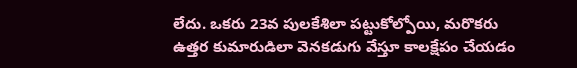లేదు. ఒకరు 23వ పులకేశిలా పట్టుకోల్పోయి, మరొకరు ఉత్తర కుమారుడిలా వెనకడుగు వేస్తూ కాలక్షేపం చేయడం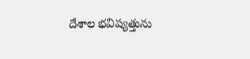దేశాల భవిష్యత్తును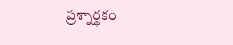ప్రశ్నార్థకం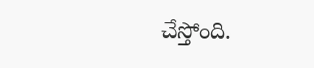చేస్తోంది.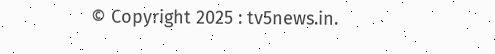© Copyright 2025 : tv5news.in.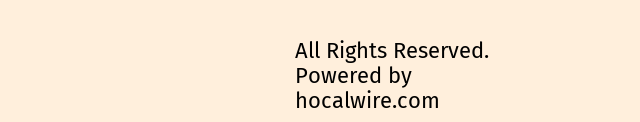All Rights Reserved. Powered by hocalwire.com